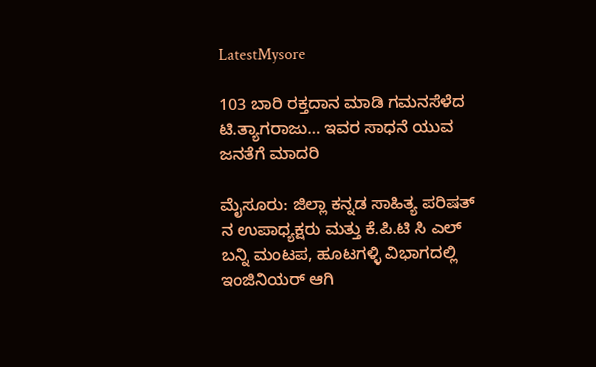LatestMysore

103 ಬಾರಿ ರಕ್ತದಾನ ಮಾಡಿ ಗಮನಸೆಳೆದ ಟಿ.ತ್ಯಾಗರಾಜು… ಇವರ ಸಾಧನೆ ಯುವ ಜನತೆಗೆ ಮಾದರಿ

ಮೈಸೂರು: ಜಿಲ್ಲಾ ಕನ್ನಡ ಸಾಹಿತ್ಯ ಪರಿಷತ್ ನ ಉಪಾಧ್ಯಕ್ಷರು ಮತ್ತು ಕೆ.ಪಿ.ಟಿ ಸಿ ಎಲ್  ಬನ್ನಿ ಮಂಟಪ, ಹೂಟಗಳ್ಳಿ ವಿಭಾಗದಲ್ಲಿ ಇಂಜಿನಿಯರ್ ಆಗಿ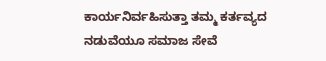ಕಾರ್ಯನಿರ್ವಹಿಸುತ್ತಾ ತಮ್ಮ ಕರ್ತವ್ಯದ ನಡುವೆಯೂ ಸಮಾಜ ಸೇವೆ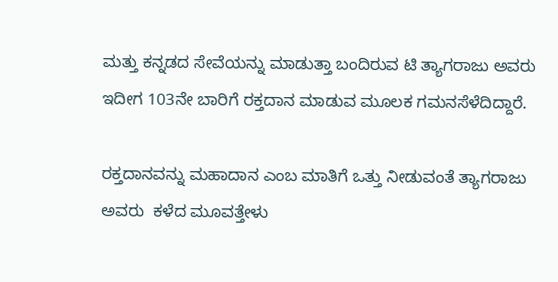ಮತ್ತು ಕನ್ನಡದ ಸೇವೆಯನ್ನು ಮಾಡುತ್ತಾ ಬಂದಿರುವ ಟಿ ತ್ಯಾಗರಾಜು ಅವರು ಇದೀಗ 103ನೇ ಬಾರಿಗೆ ರಕ್ತದಾನ ಮಾಡುವ ಮೂಲಕ ಗಮನಸೆಳೆದಿದ್ದಾರೆ.

ರಕ್ತದಾನವನ್ನು ಮಹಾದಾನ ಎಂಬ ಮಾತಿಗೆ ಒತ್ತು ನೀಡುವಂತೆ ತ್ಯಾಗರಾಜು ಅವರು  ಕಳೆದ ಮೂವತ್ತೇಳು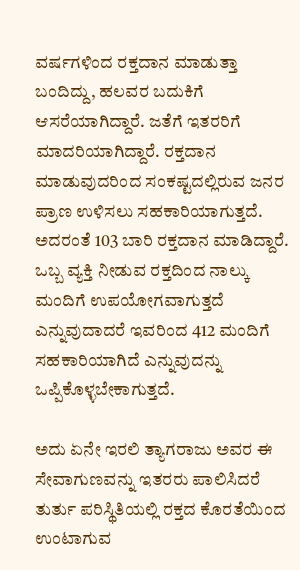ವರ್ಷಗಳಿಂದ ರಕ್ತದಾನ ಮಾಡುತ್ತಾ ಬಂದಿದ್ದು, ಹಲವರ ಬದುಕಿಗೆ ಆಸರೆಯಾಗಿದ್ದಾರೆ. ಜತೆಗೆ ಇತರರಿಗೆ ಮಾದರಿಯಾಗಿದ್ದಾರೆ. ರಕ್ತದಾನ ಮಾಡುವುದರಿಂದ ಸಂಕಷ್ಟದಲ್ಲಿರುವ ಜನರ ಪ್ರಾಣ ಉಳಿಸಲು ಸಹಕಾರಿಯಾಗುತ್ತದೆ. ಅದರಂತೆ 103 ಬಾರಿ ರಕ್ತದಾನ ಮಾಡಿದ್ದಾರೆ. ಒಬ್ಬ ವ್ಯಕ್ತಿ ನೀಡುವ ರಕ್ತದಿಂದ ನಾಲ್ಕು ಮಂದಿಗೆ ಉಪಯೋಗವಾಗುತ್ತದೆ ಎನ್ನುವುದಾದರೆ ಇವರಿಂದ 412 ಮಂದಿಗೆ ಸಹಕಾರಿಯಾಗಿದೆ ಎನ್ನುವುದನ್ನು ಒಪ್ಪಿಕೊಳ್ಳಬೇಕಾಗುತ್ತದೆ.

ಅದು ಏನೇ ಇರಲಿ ತ್ಯಾಗರಾಜು ಅವರ ಈ ಸೇವಾಗುಣವನ್ನು ಇತರರು ಪಾಲಿಸಿದರೆ ತುರ್ತು ಪರಿಸ್ಥಿತಿಯಲ್ಲಿ ರಕ್ತದ ಕೊರತೆಯಿಂದ ಉಂಟಾಗುವ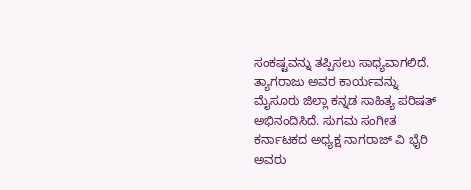ಸಂಕಷ್ಟವನ್ನು ತಪ್ಪಿಸಲು ಸಾಧ್ಯವಾಗಲಿದೆ. ತ್ಯಾಗರಾಜು ಅವರ ಕಾರ್ಯವನ್ನು ಮೈಸೂರು ಜಿಲ್ಲಾ ಕನ್ನಡ ಸಾಹಿತ್ಯ ಪರಿಷತ್ ಅಭಿನಂದಿಸಿದೆ. ಸುಗಮ ಸಂಗೀತ ಕರ್ನಾಟಕದ ಅಧ್ಯಕ್ಷ ನಾಗರಾಜ್ ವಿ ಭೈರಿ ಅವರು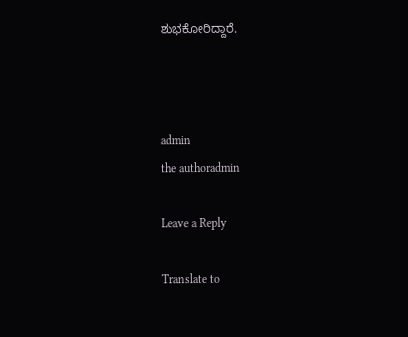ಶುಭಕೋರಿದ್ದಾರೆ.



admin
the authoradmin

Leave a Reply

Translate to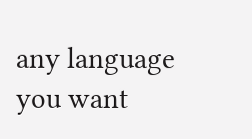any language you want